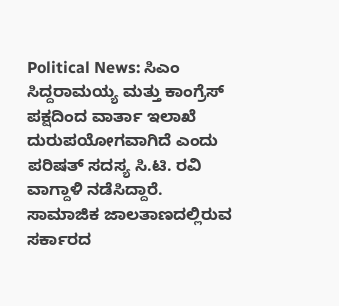Political News: ಸಿಎಂ ಸಿದ್ದರಾಮಯ್ಯ ಮತ್ತು ಕಾಂಗ್ರೆಸ್ ಪಕ್ಷದಿಂದ ವಾರ್ತಾ ಇಲಾಖೆ ದುರುಪಯೋಗವಾಗಿದೆ ಎಂದು ಪರಿಷತ್ ಸದಸ್ಯ ಸಿ.ಟಿ. ರವಿ ವಾಗ್ದಾಳಿ ನಡೆಸಿದ್ದಾರೆ.
ಸಾಮಾಜಿಕ ಜಾಲತಾಣದಲ್ಲಿರುವ ಸರ್ಕಾರದ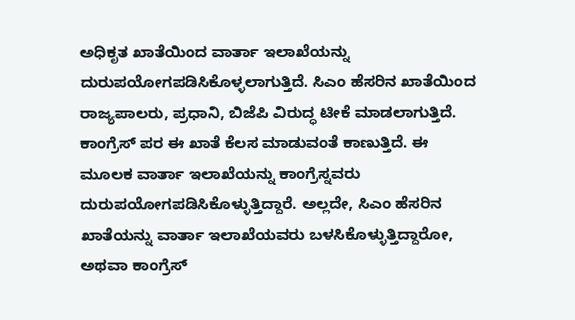ಅಧಿಕೃತ ಖಾತೆಯಿಂದ ವಾರ್ತಾ ಇಲಾಖೆಯನ್ನು ದುರುಪಯೋಗಪಡಿಸಿಕೊಳ್ಳಲಾಗುತ್ತಿದೆ. ಸಿಎಂ ಹೆಸರಿನ ಖಾತೆಯಿಂದ ರಾಜ್ಯಪಾಲರು, ಪ್ರಧಾನಿ, ಬಿಜೆಪಿ ವಿರುದ್ಧ ಟೀಕೆ ಮಾಡಲಾಗುತ್ತಿದೆ. ಕಾಂಗ್ರೆಸ್ ಪರ ಈ ಖಾತೆ ಕೆಲಸ ಮಾಡುವಂತೆ ಕಾಣುತ್ತಿದೆ. ಈ ಮೂಲಕ ವಾರ್ತಾ ಇಲಾಖೆಯನ್ನು ಕಾಂಗ್ರೆಸ್ನವರು ದುರುಪಯೋಗಪಡಿಸಿಕೊಳ್ಳುತ್ತಿದ್ದಾರೆ. ಅಲ್ಲದೇ, ಸಿಎಂ ಹೆಸರಿನ ಖಾತೆಯನ್ನು ವಾರ್ತಾ ಇಲಾಖೆಯವರು ಬಳಸಿಕೊಳ್ಳುತ್ತಿದ್ದಾರೋ, ಅಥವಾ ಕಾಂಗ್ರೆಸ್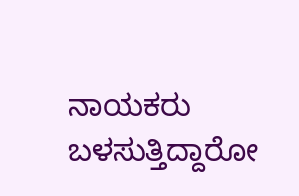ನಾಯಕರು ಬಳಸುತ್ತಿದ್ದಾರೋ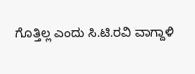ಗೊತ್ತಿಲ್ಲ ಎಂದು ಸಿ.ಟಿ.ರವಿ ವಾಗ್ದಾಳಿ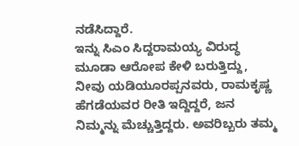ನಡೆಸಿದ್ದಾರೆ.
ಇನ್ನು ಸಿಎಂ ಸಿದ್ದರಾಮಯ್ಯ ವಿರುದ್ಧ ಮೂಡಾ ಆರೋಪ ಕೇಳಿ ಬರುತ್ತಿದ್ದು, ನೀವು ಯಡಿಯೂರಪ್ಪನವರು, ರಾಮಕೃಷ್ಣ ಹೆಗಡೆಯವರ ರೀತಿ ಇದ್ದಿದ್ದರೆ, ಜನ ನಿಮ್ಮನ್ನು ಮೆಚ್ಚುತ್ತಿದ್ದರು. ಅವರಿಬ್ಬರು ತಮ್ಮ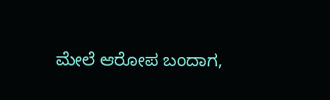ಮೇಲೆ ಆರೋಪ ಬಂದಾಗ,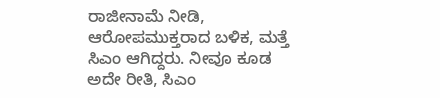ರಾಜೀನಾಮೆ ನೀಡಿ, ಆರೋಪಮುಕ್ತರಾದ ಬಳಿಕ, ಮತ್ತೆ ಸಿಎಂ ಆಗಿದ್ದರು. ನೀವೂ ಕೂಡ ಅದೇ ರೀತಿ, ಸಿಎಂ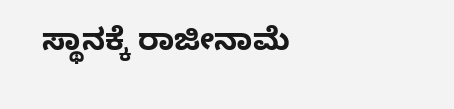ಸ್ಥಾನಕ್ಕೆ ರಾಜೀನಾಮೆ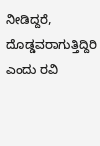ನೀಡಿದ್ದರೆ, ದೊಡ್ಡವರಾಗುತ್ತಿದ್ದಿರಿ ಎಂದು ರವಿ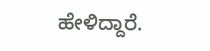ಹೇಳಿದ್ದಾರೆ.